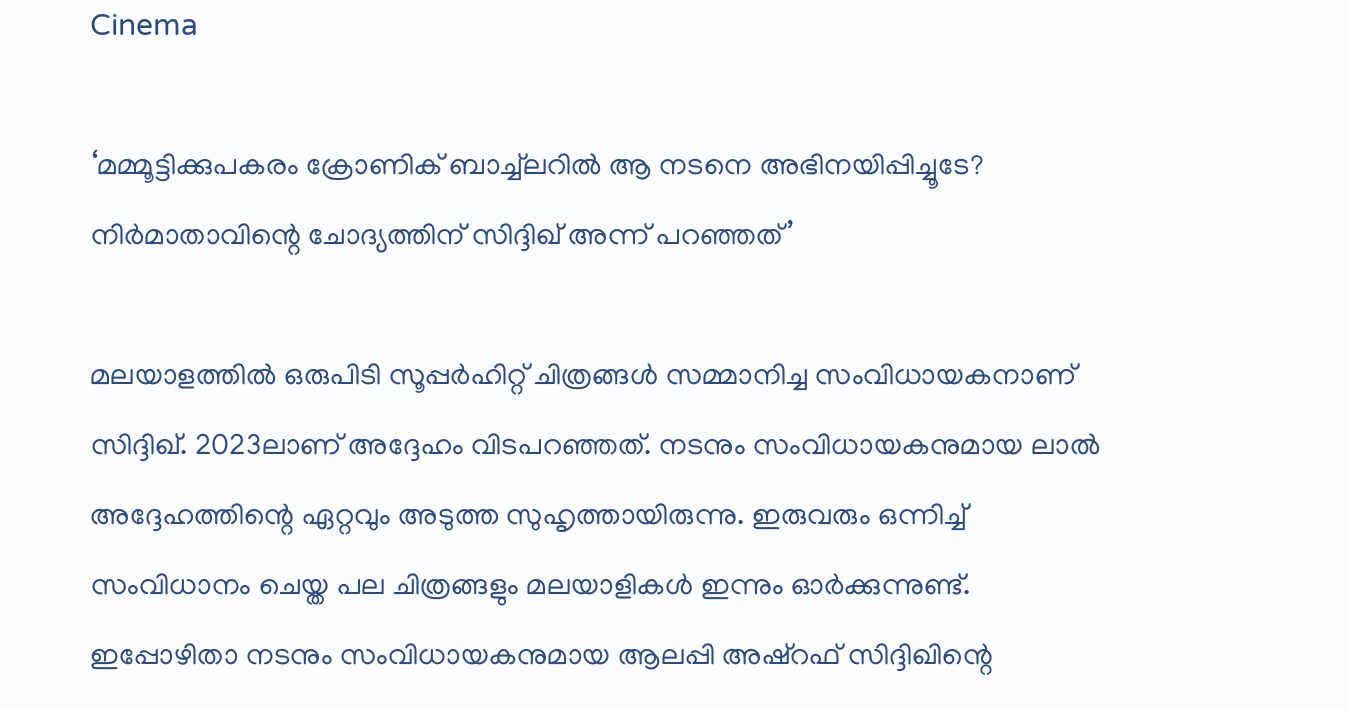Cinema

‘മമ്മൂട്ടിക്കുപകരം ക്രോണിക് ബാച്ച്‌ലറിൽ ആ നടനെ അഭിനയിപ്പിച്ചൂടേ? നിർമാതാവിന്റെ ചോദ്യത്തിന് സിദ്ദിഖ് അന്ന് പറഞ്ഞത്’

മലയാളത്തിൽ ഒരുപിടി സൂപ്പർഹിറ്റ് ചിത്രങ്ങൾ സമ്മാനിച്ച സംവിധായകനാണ് സിദ്ദിഖ്. 2023ലാണ് അദ്ദേഹം വിടപറഞ്ഞത്. നടനും സംവിധായകനുമായ ലാൽ അദ്ദേഹത്തിന്റെ ഏറ്റവും അടുത്ത സുഹൃത്തായിരുന്നു. ഇരുവരും ഒന്നിച്ച് സംവിധാനം ചെയ്ത പല ചിത്രങ്ങളും മലയാളികൾ ഇന്നും ഓർക്കുന്നുണ്ട്. ഇപ്പോഴിതാ നടനും സംവിധായകനുമായ ആലപ്പി അഷ്‌റഫ് സിദ്ദിഖിന്റെ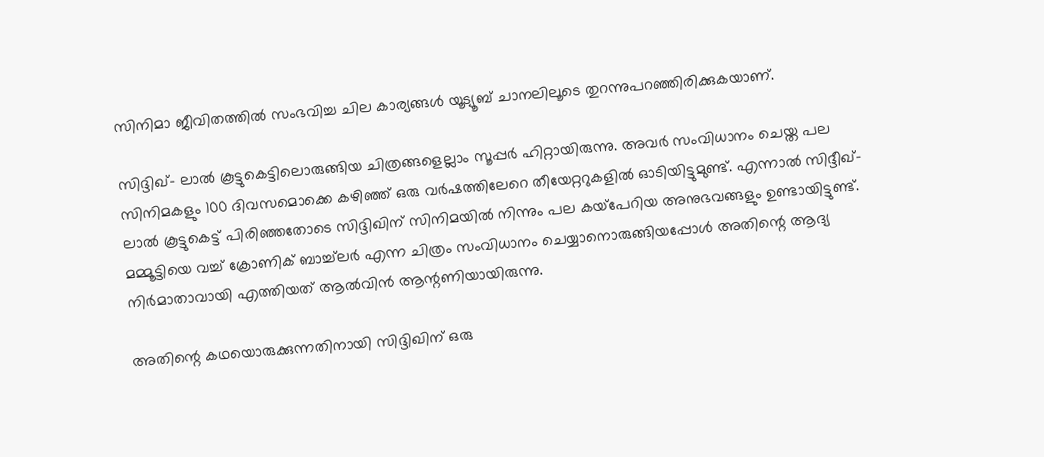സിനിമാ ജീവിതത്തിൽ സംഭവിച്ച ചില കാര്യങ്ങൾ യൂട്യൂബ് ചാനലിലൂടെ തുറന്നുപറഞ്ഞിരിക്കുകയാണ്.

സിദ്ദിഖ്- ലാൽ കൂട്ടുകെട്ടിലൊരുങ്ങിയ ചിത്രങ്ങളെല്ലാം സൂപ്പർ ഹിറ്റായിരുന്നു. അവർ സംവിധാനം ചെയ്ത പല സിനിമകളും 100 ദിവസമൊക്കെ കഴിഞ്ഞ് ഒരു വർഷത്തിലേറെ തീയേറ്ററുകളിൽ ഓടിയിട്ടുമുണ്ട്. എന്നാൽ സിദ്ദീഖ്- ലാൽ കൂട്ടുകെട്ട് പിരിഞ്ഞതോടെ സിദ്ദിഖിന് സിനിമയിൽ നിന്നും പല കയ്‌പേറിയ അനുഭവങ്ങളും ഉണ്ടായിട്ടുണ്ട്. മമ്മൂട്ടിയെ വച്ച് ക്രോണിക് ബാച്ച്ലർ എന്ന ചിത്രം സംവിധാനം ചെയ്യാനൊരുങ്ങിയപ്പോൾ അതിന്റെ ആദ്യ നിർമാതാവായി എത്തിയത് ആൽവിൻ ആന്റണിയായിരുന്നു.

അതിന്റെ കഥയൊരുക്കുന്നതിനായി സിദ്ദിഖിന് ഒരു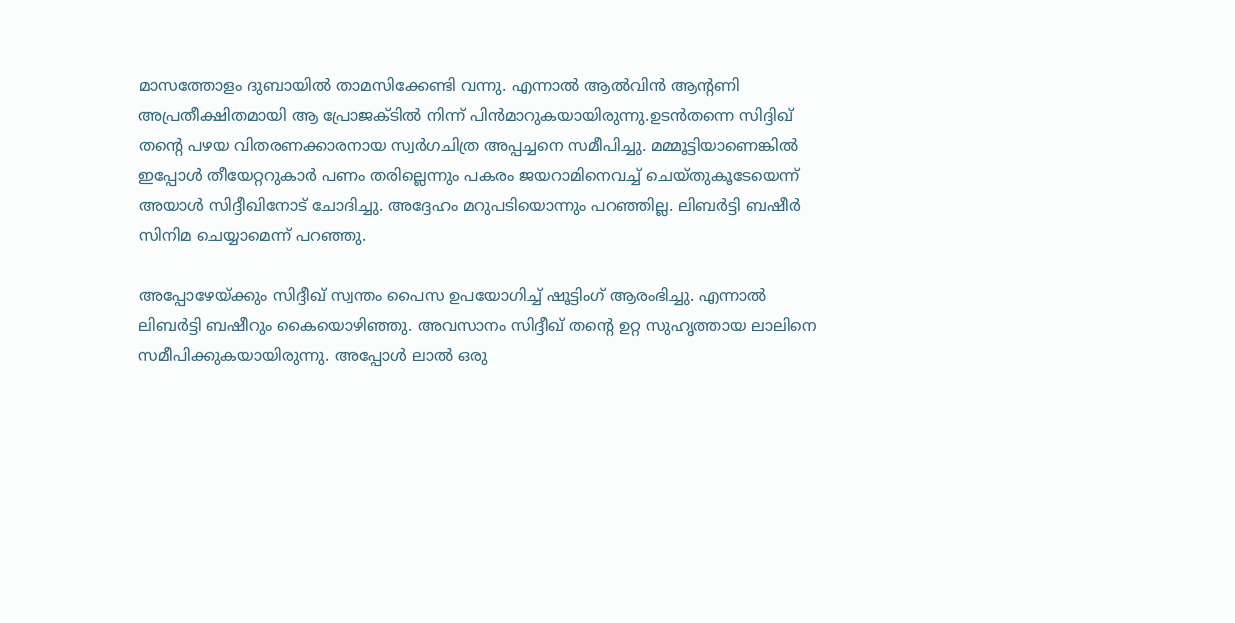മാസത്തോളം ദുബായിൽ താമസിക്കേണ്ടി വന്നു. എന്നാൽ ആൽവിൻ ആന്റണി അപ്രതീക്ഷിതമായി ആ പ്രോജക്ടിൽ നിന്ന് പിൻമാറുകയായിരുന്നു.ഉടൻതന്നെ സിദ്ദിഖ് തന്റെ പഴയ വിതരണക്കാരനായ സ്വർഗചിത്ര അപ്പച്ചനെ സമീപിച്ചു. മമ്മൂട്ടിയാണെങ്കിൽ ഇപ്പോൾ തീയേറ്ററുകാർ പണം തരില്ലെന്നും പകരം ജയറാമിനെവച്ച് ചെയ്തുകൂടേയെന്ന് അയാൾ സിദ്ദീഖിനോട് ചോദിച്ചു. അദ്ദേഹം മറുപടിയൊന്നും പറഞ്ഞില്ല. ലിബർട്ടി ബഷീർ സിനിമ ചെയ്യാമെന്ന് പറഞ്ഞു.

അപ്പോഴേയ്ക്കും സിദ്ദീഖ് സ്വന്തം പൈസ ഉപയോഗിച്ച് ഷൂട്ടിംഗ് ആരംഭിച്ചു. എന്നാൽ ലിബർട്ടി ബഷീറും കൈയൊഴിഞ്ഞു. അവസാനം സിദ്ദീഖ് തന്റെ ഉറ്റ സുഹൃത്തായ ലാലിനെ സമീപിക്കുകയായിരുന്നു. അപ്പോൾ ലാൽ ഒരു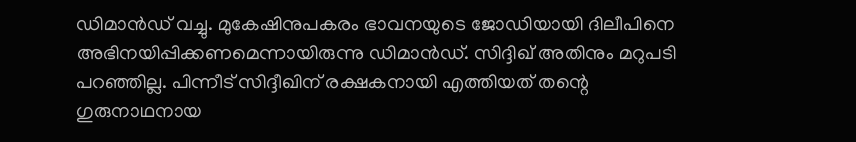ഡിമാൻഡ് വച്ചു. മുകേഷിനുപകരം ഭാവനയുടെ ജോഡിയായി ദിലീപിനെ അഭിനയിപ്പിക്കണമെന്നായിരുന്നു ഡിമാൻഡ്. സിദ്ദിഖ് അതിനും മറുപടി പറഞ്ഞില്ല. പിന്നീട് സിദ്ദീഖിന് രക്ഷകനായി എത്തിയത് തന്റെ ഗുരുനാഥനായ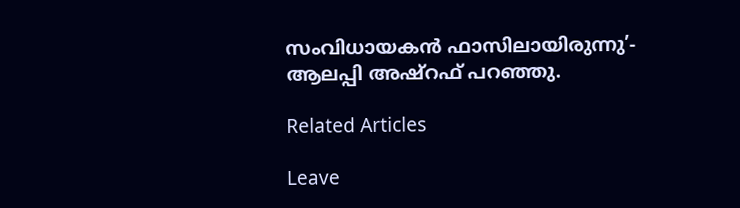സംവിധായകൻ ഫാസിലായിരുന്നു’- ആലപ്പി അഷ്‌റഫ് പറഞ്ഞു.

Related Articles

Leave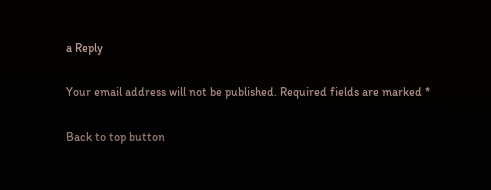a Reply

Your email address will not be published. Required fields are marked *

Back to top button